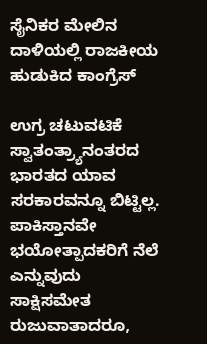ಸೈನಿಕರ ಮೇಲಿನ ದಾಳಿಯಲ್ಲಿ ರಾಜಕೀಯ ಹುಡುಕಿದ ಕಾಂಗ್ರೆಸ್

ಉಗ್ರ ಚಟುವಟಿಕೆ ಸ್ವಾತಂತ್ರ್ಯಾನಂತರದ ಭಾರತದ ಯಾವ ಸರಕಾರವನ್ನೂ ಬಿಟ್ಟಿಲ್ಲ. ಪಾಕಿಸ್ತಾನವೇ ಭಯೋತ್ಪಾದಕರಿಗೆ ನೆಲೆ ಎನ್ನುವುದು ಸಾಕ್ಷಿಸಮೇತ ರುಜುವಾತಾದರೂ,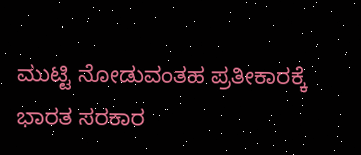ಮುಟ್ಟಿ ನೋಡುವಂತಹ ಪ್ರತೀಕಾರಕ್ಕೆ ಭಾರತ ಸರಕಾರ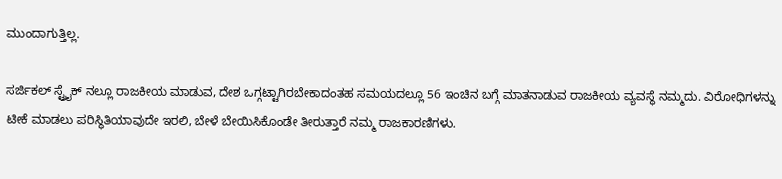ಮುಂದಾಗುತ್ತಿಲ್ಲ.

ಸರ್ಜಿಕಲ್ ಸ್ಟ್ರೈಕ್ ನಲ್ಲೂ ರಾಜಕೀಯ ಮಾಡುವ, ದೇಶ ಒಗ್ಗಟ್ಟಾಗಿರಬೇಕಾದಂತಹ ಸಮಯದಲ್ಲೂ 56 ಇಂಚಿನ ಬಗ್ಗೆ ಮಾತನಾಡುವ ರಾಜಕೀಯ ವ್ಯವಸ್ಥೆ ನಮ್ಮದು. ವಿರೋಧಿಗಳನ್ನು ಟೀಕೆ ಮಾಡಲು ಪರಿಸ್ಥಿತಿಯಾವುದೇ ಇರಲಿ, ಬೇಳೆ ಬೇಯಿಸಿಕೊಂಡೇ ತೀರುತ್ತಾರೆ ನಮ್ಮ ರಾಜಕಾರಣಿಗಳು.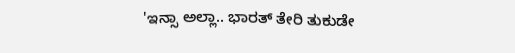'ಇನ್ಸಾ ಅಲ್ಲಾ.. ಭಾರತ್ ತೇರಿ ತುಕುಡೇ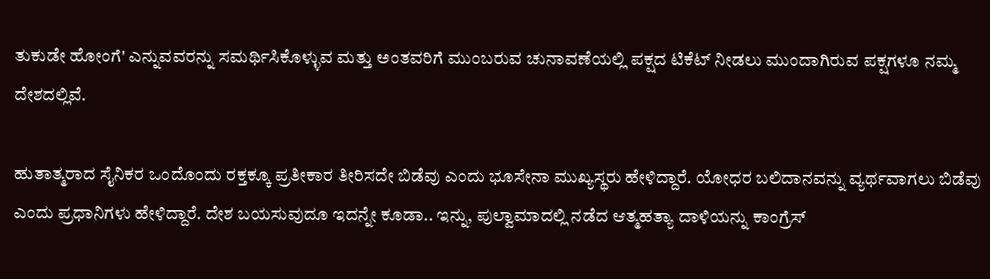ತುಕುಡೇ ಹೋಂಗೆ' ಎನ್ನುವವರನ್ನು ಸಮರ್ಥಿಸಿಕೊಳ್ಳುವ ಮತ್ತು ಅಂತವರಿಗೆ ಮುಂಬರುವ ಚುನಾವಣೆಯಲ್ಲಿ ಪಕ್ಷದ ಟಿಕೆಟ್ ನೀಡಲು ಮುಂದಾಗಿರುವ ಪಕ್ಷಗಳೂ ನಮ್ಮ ದೇಶದಲ್ಲಿವೆ.

ಹುತಾತ್ಮರಾದ ಸೈನಿಕರ ಒಂದೊಂದು ರಕ್ತಕ್ಕೂ ಪ್ರತೀಕಾರ ತೀರಿಸದೇ ಬಿಡೆವು ಎಂದು ಭೂಸೇನಾ ಮುಖ್ಯಸ್ಥರು ಹೇಳಿದ್ದಾರೆ. ಯೋಧರ ಬಲಿದಾನವನ್ನು ವ್ಯರ್ಥವಾಗಲು ಬಿಡೆವು ಎಂದು ಪ್ರಧಾನಿಗಳು ಹೇಳಿದ್ದಾರೆ. ದೇಶ ಬಯಸುವುದೂ ಇದನ್ನೇ ಕೂಡಾ.. ಇನ್ನು, ಪುಲ್ವಾಮಾದಲ್ಲಿ ನಡೆದ ಆತ್ಮಹತ್ಯಾ ದಾಳಿಯನ್ನು ಕಾಂಗ್ರೆಸ್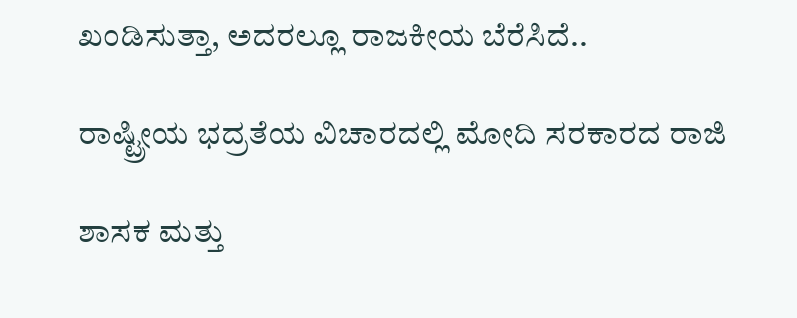ಖಂಡಿಸುತ್ತಾ, ಅದರಲ್ಲೂ ರಾಜಕೀಯ ಬೆರೆಸಿದೆ..

ರಾಷ್ಟ್ರೀಯ ಭದ್ರತೆಯ ವಿಚಾರದಲ್ಲಿ ಮೋದಿ ಸರಕಾರದ ರಾಜಿ

ಶಾಸಕ ಮತ್ತು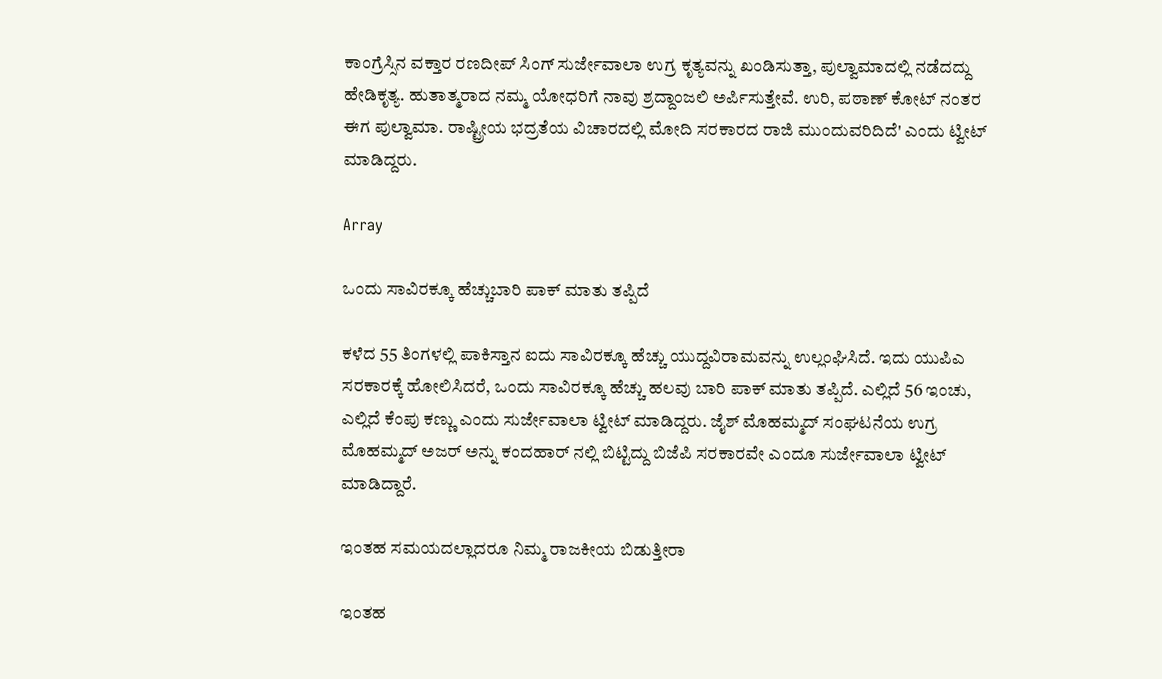ಕಾಂಗ್ರೆಸ್ಸಿನ ವಕ್ತಾರ ರಣದೀಪ್ ಸಿಂಗ್ ಸುರ್ಜೇವಾಲಾ ಉಗ್ರ ಕೃತ್ಯವನ್ನು ಖಂಡಿಸುತ್ತಾ, ಪುಲ್ವಾಮಾದಲ್ಲಿ ನಡೆದದ್ದು ಹೇಡಿಕೃತ್ಯ. ಹುತಾತ್ಮರಾದ ನಮ್ಮ ಯೋಧರಿಗೆ ನಾವು ಶ್ರದ್ದಾಂಜಲಿ ಅರ್ಪಿಸುತ್ತೇವೆ. ಉರಿ, ಪಠಾಣ್ ಕೋಟ್ ನಂತರ ಈಗ ಪುಲ್ವಾಮಾ. ರಾಷ್ಟ್ರೀಯ ಭದ್ರತೆಯ ವಿಚಾರದಲ್ಲಿ ಮೋದಿ ಸರಕಾರದ ರಾಜಿ ಮುಂದುವರಿದಿದೆ' ಎಂದು ಟ್ವೀಟ್ ಮಾಡಿದ್ದರು.

Array

ಒಂದು ಸಾವಿರಕ್ಕೂ ಹೆಚ್ಚುಬಾರಿ ಪಾಕ್ ಮಾತು ತಪ್ಪಿದೆ

ಕಳೆದ 55 ತಿಂಗಳಲ್ಲಿ ಪಾಕಿಸ್ತಾನ ಐದು ಸಾವಿರಕ್ಕೂ ಹೆಚ್ಚು ಯುದ್ದವಿರಾಮವನ್ನು ಉಲ್ಲಂಘಿಸಿದೆ. ಇದು ಯುಪಿಎ ಸರಕಾರಕ್ಕೆ ಹೋಲಿಸಿದರೆ, ಒಂದು ಸಾವಿರಕ್ಕೂ ಹೆಚ್ಚು ಹಲವು ಬಾರಿ ಪಾಕ್ ಮಾತು ತಪ್ಪಿದೆ. ಎಲ್ಲಿದೆ 56 ಇಂಚು, ಎಲ್ಲಿದೆ ಕೆಂಪು ಕಣ್ಣು ಎಂದು ಸುರ್ಜೇವಾಲಾ ಟ್ವೀಟ್ ಮಾಡಿದ್ದರು. ಜೈಶ್ ಮೊಹಮ್ಮದ್ ಸಂಘಟನೆಯ ಉಗ್ರ ಮೊಹಮ್ಮದ್ ಅಜರ್ ಅನ್ನು ಕಂದಹಾರ್ ನಲ್ಲಿ ಬಿಟ್ಟಿದ್ದು ಬಿಜೆಪಿ ಸರಕಾರವೇ ಎಂದೂ ಸುರ್ಜೇವಾಲಾ ಟ್ವೀಟ್ ಮಾಡಿದ್ದಾರೆ.

ಇಂತಹ ಸಮಯದಲ್ಲಾದರೂ ನಿಮ್ಮ ರಾಜಕೀಯ ಬಿಡುತ್ತೀರಾ

ಇಂತಹ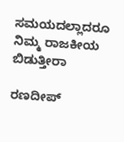ಸಮಯದಲ್ಲಾದರೂ ನಿಮ್ಮ ರಾಜಕೀಯ ಬಿಡುತ್ತೀರಾ

ರಣದೀಪ್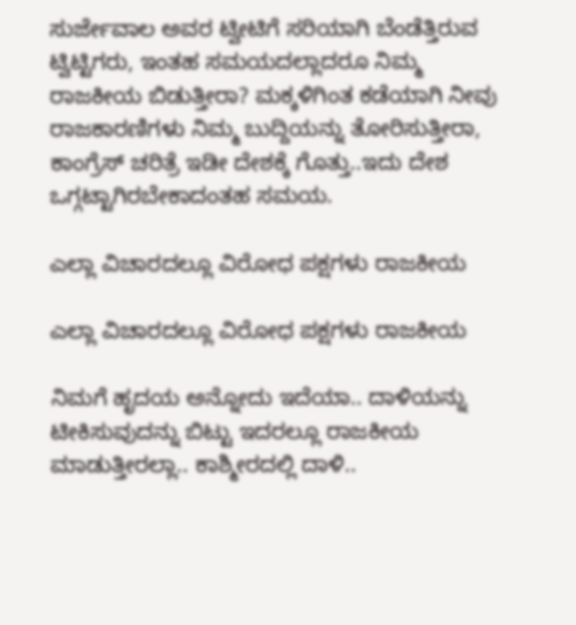ಸುರ್ಜೇವಾಲ ಅವರ ಟ್ವೀಟಿಗೆ ಸರಿಯಾಗಿ ಬೆಂಡೆತ್ತಿರುವ ಟ್ವಿಟ್ಟಿಗರು, ಇಂತಹ ಸಮಯದಲ್ಲಾದರೂ ನಿಮ್ಮ ರಾಜಕೀಯ ಬಿಡುತ್ತೀರಾ? ಮಕ್ಕಳಿಗಿಂತ ಕಡೆಯಾಗಿ ನೀವು ರಾಜಕಾರಣಿಗಳು ನಿಮ್ಮ ಬುದ್ದಿಯನ್ನು ತೋರಿಸುತ್ತೀರಾ, ಕಾಂಗ್ರೆಸ್ ಚರಿತ್ರೆ ಇಡೀ ದೇಶಕ್ಕೆ ಗೊತ್ತು..ಇದು ದೇಶ ಒಗ್ಗಟ್ಟಾಗಿರಬೇಕಾದಂತಹ ಸಮಯ.

ಎಲ್ಲಾ ವಿಚಾರದಲ್ಲೂ ವಿರೋಧ ಪಕ್ಷಗಳು ರಾಜಕೀಯ

ಎಲ್ಲಾ ವಿಚಾರದಲ್ಲೂ ವಿರೋಧ ಪಕ್ಷಗಳು ರಾಜಕೀಯ

ನಿಮಗೆ ಹೃದಯ ಅನ್ನೋದು ಇದೆಯಾ.. ದಾಳಿಯನ್ನು ಟೀಕಿಸುವುದನ್ನು ಬಿಟ್ಟು ಇದರಲ್ಲೂ ರಾಜಕೀಯ ಮಾಡುತ್ತೀರಲ್ಲಾ.. ಕಾಶ್ಮೀರದಲ್ಲಿ ದಾಳಿ..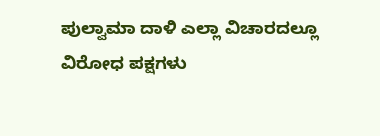ಪುಲ್ವಾಮಾ ದಾಳಿ ಎಲ್ಲಾ ವಿಚಾರದಲ್ಲೂ ವಿರೋಧ ಪಕ್ಷಗಳು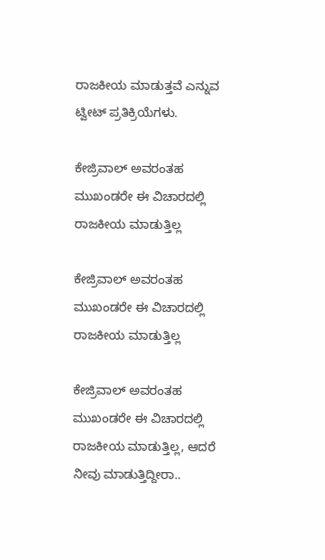ರಾಜಕೀಯ ಮಾಡುತ್ತವೆ ಎನ್ನುವ ಟ್ವೀಟ್ ಪ್ರತಿಕ್ರಿಯೆಗಳು.

ಕೇಜ್ರಿವಾಲ್ ಅವರಂತಹ ಮುಖಂಡರೇ ಈ ವಿಚಾರದಲ್ಲಿ ರಾಜಕೀಯ ಮಾಡುತ್ತಿಲ್ಲ

ಕೇಜ್ರಿವಾಲ್ ಅವರಂತಹ ಮುಖಂಡರೇ ಈ ವಿಚಾರದಲ್ಲಿ ರಾಜಕೀಯ ಮಾಡುತ್ತಿಲ್ಲ

ಕೇಜ್ರಿವಾಲ್ ಅವರಂತಹ ಮುಖಂಡರೇ ಈ ವಿಚಾರದಲ್ಲಿ ರಾಜಕೀಯ ಮಾಡುತ್ತಿಲ್ಲ, ಆದರೆ ನೀವು ಮಾಡುತ್ತಿದ್ದೀರಾ..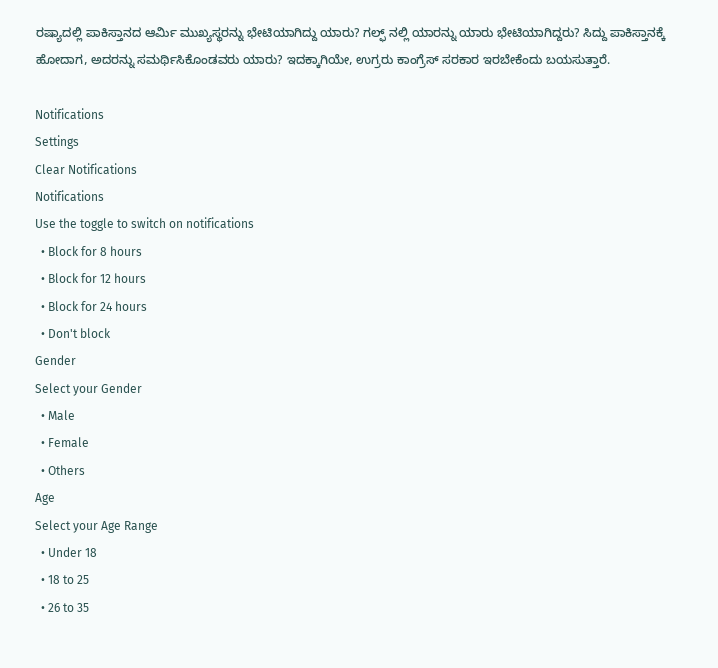ರಷ್ಯಾದಲ್ಲಿ ಪಾಕಿಸ್ತಾನದ ಆರ್ಮಿ ಮುಖ್ಯಸ್ಥರನ್ನು ಭೇಟಿಯಾಗಿದ್ದು ಯಾರು? ಗಲ್ಫ್ ನಲ್ಲಿ ಯಾರನ್ನು ಯಾರು ಭೇಟಿಯಾಗಿದ್ದರು? ಸಿದ್ದು ಪಾಕಿಸ್ತಾನಕ್ಕೆ ಹೋದಾಗ, ಅದರನ್ನು ಸಮರ್ಥಿಸಿಕೊಂಡವರು ಯಾರು? ಇದಕ್ಕಾಗಿಯೇ, ಉಗ್ರರು ಕಾಂಗ್ರೆಸ್ ಸರಕಾರ ಇರಬೇಕೆಂದು ಬಯಸುತ್ತಾರೆ.

Notifications
Settings
Clear Notifications
Notifications
Use the toggle to switch on notifications
  • Block for 8 hours
  • Block for 12 hours
  • Block for 24 hours
  • Don't block
Gender
Select your Gender
  • Male
  • Female
  • Others
Age
Select your Age Range
  • Under 18
  • 18 to 25
  • 26 to 35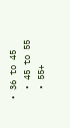• 36 to 45
  • 45 to 55
  • 55+